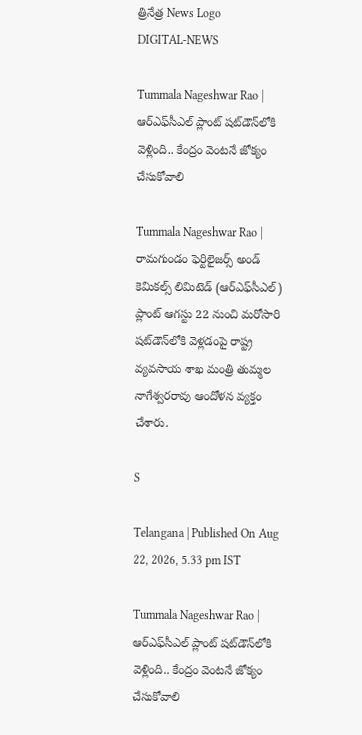త్రినేత్ర News Logo
DIGITAL-NEWS

Tummala Nageshwar Rao | ఆర్‌ఎఫ్‌సీఎల్ ప్లాంట్‌ షట్‌డౌన్‌లోకి వెళ్లింది.. కేంద్రం వెంట‌నే జోక్యం చేసుకోవాలి

Tummala Nageshwar Rao | రామగుండం ఫెర్టిలైజర్స్‌ అండ్‌ కెమికల్స్‌ లిమిటెడ్‌ (ఆర్‌ఎఫ్‌సీఎల్‌) ప్లాంట్‌ ఆగస్టు 22 నుంచి మరోసారి షట్‌డౌన్‌లోకి వెళ్లడంపై రాష్ట్ర వ్యవసాయ శాఖ మంత్రి తుమ్మల నాగేశ్వరరావు ఆందోళన వ్యక్తం చేశారు.

S

Telangana | Published On Aug 22, 2026, 5.33 pm IST

Tummala Nageshwar Rao | ఆర్‌ఎఫ్‌సీఎల్ ప్లాంట్‌ షట్‌డౌన్‌లోకి వెళ్లింది.. కేంద్రం వెంట‌నే జోక్యం చేసుకోవాలి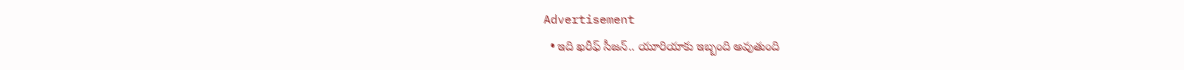Advertisement
  • ఇది ఖ‌రీఫ్ సీజ‌న్‌.. యూరియాకు ఇబ్బంది అవుతుంది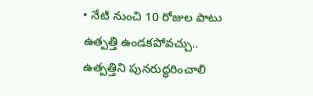• నేటి నుంచి 10 రోజుల పాటు ఉత్పత్తి ఉండ‌క‌పోవ‌చ్చు.. ఉత్ప‌త్తిని పున‌రుద్ధ‌రించాలి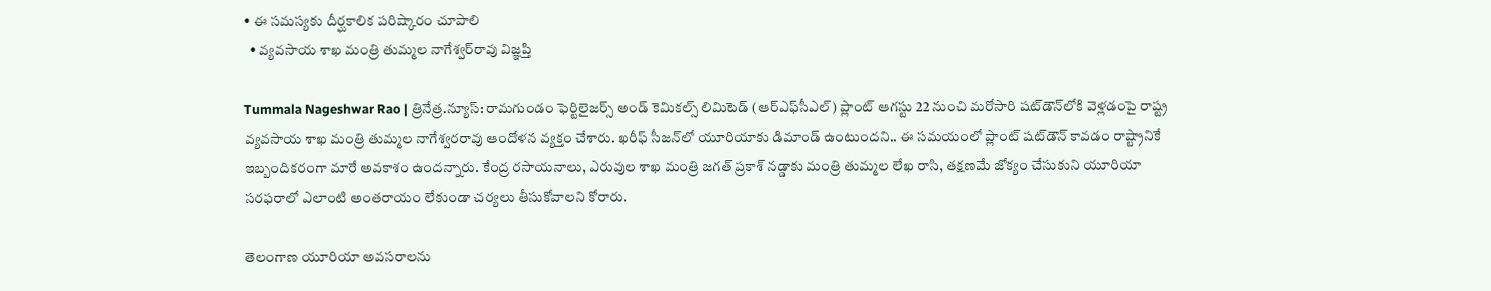• ఈ స‌మ‌స్య‌కు దీర్ఘకాలిక పరిష్కారం చూపాలి
  • వ్య‌వ‌సాయ శాఖ‌ మంత్రి తుమ్మల నాగేశ్వ‌ర్‌రావు విజ్ఞ‌ప్తి

Tummala Nageshwar Rao | త్రినేత్ర‌.న్యూస్: రామగుండం ఫెర్టిలైజర్స్‌ అండ్‌ కెమికల్స్‌ లిమిటెడ్‌ (ఆర్‌ఎఫ్‌సీఎల్‌) ప్లాంట్‌ ఆగస్టు 22 నుంచి మరోసారి షట్‌డౌన్‌లోకి వెళ్లడంపై రాష్ట్ర వ్యవసాయ శాఖ మంత్రి తుమ్మల నాగేశ్వరరావు ఆందోళన వ్యక్తం చేశారు. ఖరీఫ్‌ సీజన్‌లో యూరియాకు డిమాండ్ ఉంటుంద‌ని.. ఈ సమయంలో ప్లాంట్‌ షట్‌డౌన్‌ కావడం రాష్ట్రానికే ఇబ్బందికరంగా మారే అవకాశం ఉందన్నారు. కేంద్ర రసాయనాలు, ఎరువుల శాఖ మంత్రి జగత్‌ ప్రకాశ్‌ నడ్డాకు మంత్రి తుమ్మల లేఖ రాసి, తక్షణమే జోక్యం చేసుకుని యూరియా సరఫరాలో ఎలాంటి అంతరాయం లేకుండా చర్యలు తీసుకోవాలని కోరారు.

తెలంగాణ యూరియా అవసరాలను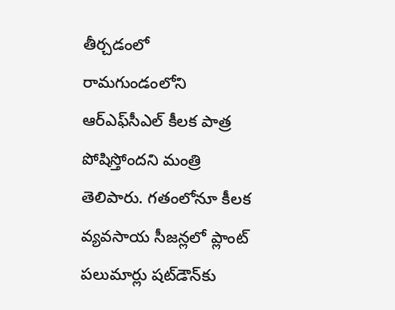తీర్చడంలో రామగుండంలోని ఆర్‌ఎఫ్‌సీఎల్‌ కీలక పాత్ర పోషిస్తోందని మంత్రి తెలిపారు. గతంలోనూ కీలక వ్యవసాయ సీజన్లలో ప్లాంట్‌ పలుమార్లు షట్‌డౌన్‌కు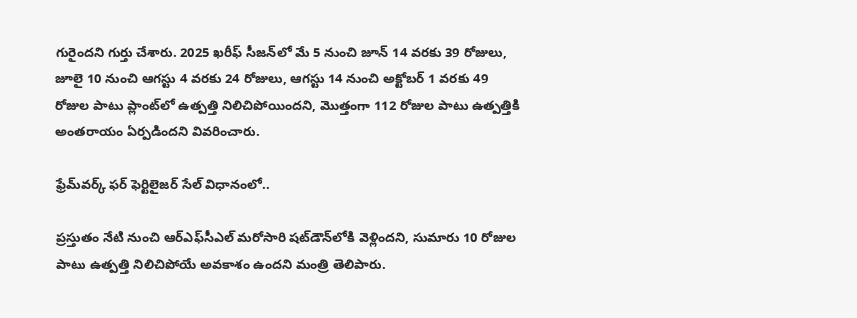గురైందని గుర్తు చేశారు. 2025 ఖరీఫ్‌ సీజన్‌లో మే 5 నుంచి జూన్‌ 14 వరకు 39 రోజులు, జూలై 10 నుంచి ఆగస్టు 4 వరకు 24 రోజులు, ఆగస్టు 14 నుంచి అక్టోబర్‌ 1 వరకు 49 రోజుల పాటు ప్లాంట్‌లో ఉత్పత్తి నిలిచిపోయిందని, మొత్తంగా 112 రోజుల పాటు ఉత్పత్తికి అంతరాయం ఏర్పడిందని వివరించారు.

ఫ్రేమ్‌వర్క్‌ ఫర్‌ ఫెర్టిలైజర్‌ సేల్ విధానంలో..

ప్రస్తుతం నేటి నుంచి ఆర్‌ఎఫ్‌సీఎల్‌ మరోసారి షట్‌డౌన్‌లోకి వెళ్లిందని, సుమారు 10 రోజుల పాటు ఉత్పత్తి నిలిచిపోయే అవకాశం ఉందని మంత్రి తెలిపారు.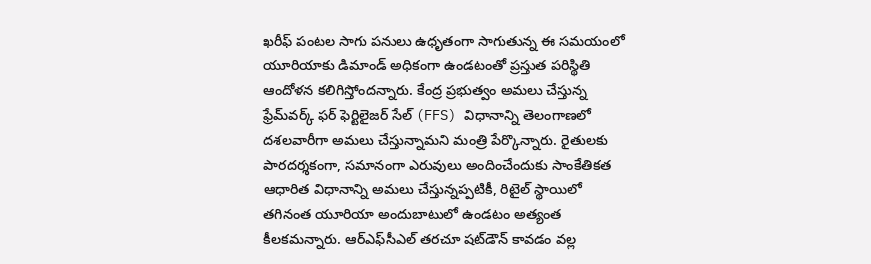ఖరీఫ్‌ పంటల సాగు పనులు ఉధృతంగా సాగుతున్న ఈ సమయంలో యూరియాకు డిమాండ్‌ అధికంగా ఉండటంతో ప్రస్తుత పరిస్థితి ఆందోళన కలిగిస్తోందన్నారు. కేంద్ర ప్రభుత్వం అమలు చేస్తున్న ఫ్రేమ్‌వర్క్‌ ఫర్‌ ఫెర్టిలైజర్‌ సేల్‌ (FFS) విధానాన్ని తెలంగాణలో దశలవారీగా అమలు చేస్తున్నామని మంత్రి పేర్కొన్నారు. రైతులకు పారదర్శకంగా, సమానంగా ఎరువులు అందించేందుకు సాంకేతికత ఆధారిత విధానాన్ని అమలు చేస్తున్నప్పటికీ, రిటైల్‌ స్థాయిలో తగినంత యూరియా అందుబాటులో ఉండటం అత్యంత కీలకమన్నారు. ఆర్‌ఎఫ్‌సీఎల్‌ తరచూ షట్‌డౌన్‌ కావడం వల్ల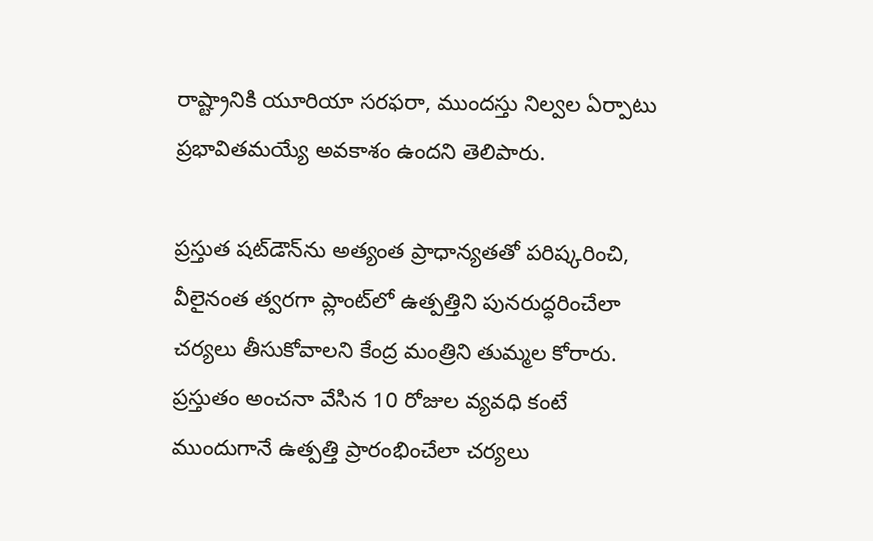రాష్ట్రానికి యూరియా సరఫరా, ముందస్తు నిల్వల ఏర్పాటు ప్రభావితమయ్యే అవకాశం ఉందని తెలిపారు.

ప్రస్తుత షట్‌డౌన్‌ను అత్యంత ప్రాధాన్యతతో పరిష్కరించి, వీలైనంత త్వరగా ప్లాంట్‌లో ఉత్పత్తిని పునరుద్ధరించేలా చర్యలు తీసుకోవాలని కేంద్ర మంత్రిని తుమ్మల కోరారు. ప్రస్తుతం అంచనా వేసిన 10 రోజుల వ్యవధి కంటే ముందుగానే ఉత్పత్తి ప్రారంభించేలా చర్యలు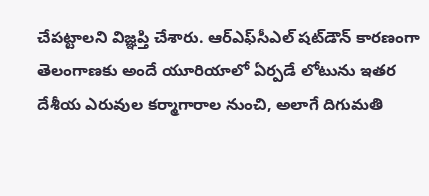చేపట్టాలని విజ్ఞప్తి చేశారు. ఆర్‌ఎఫ్‌సీఎల్‌ షట్‌డౌన్‌ కారణంగా తెలంగాణకు అందే యూరియాలో ఏర్పడే లోటును ఇతర దేశీయ ఎరువుల కర్మాగారాల నుంచి, అలాగే దిగుమతి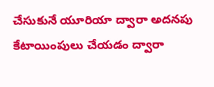చేసుకునే యూరియా ద్వారా అదనపు కేటాయింపులు చేయడం ద్వారా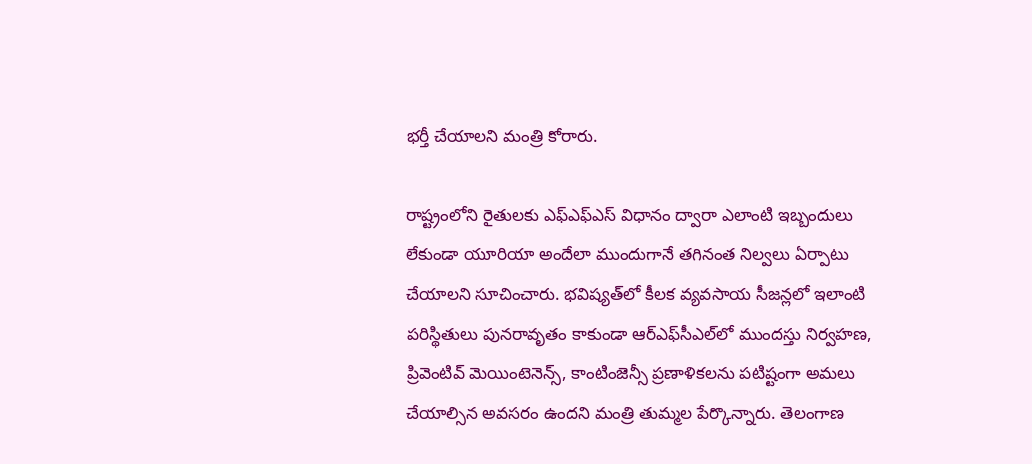భర్తీ చేయాలని మంత్రి కోరారు.

రాష్ట్రంలోని రైతులకు ఎఫ్‌ఎఫ్‌ఎస్‌ విధానం ద్వారా ఎలాంటి ఇబ్బందులు లేకుండా యూరియా అందేలా ముందుగానే తగినంత నిల్వలు ఏర్పాటు చేయాలని సూచించారు. భవిష్యత్‌లో కీలక వ్యవసాయ సీజన్లలో ఇలాంటి పరిస్థితులు పునరావృతం కాకుండా ఆర్‌ఎఫ్‌సీఎల్‌లో ముందస్తు నిర్వహణ, ప్రివెంటివ్‌ మెయింటెనెన్స్‌, కాంటింజెన్సీ ప్రణాళికలను పటిష్టంగా అమలు చేయాల్సిన అవసరం ఉందని మంత్రి తుమ్మల పేర్కొన్నారు. తెలంగాణ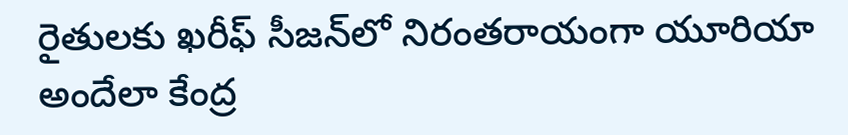రైతులకు ఖరీఫ్‌ సీజన్‌లో నిరంతరాయంగా యూరియా అందేలా కేంద్ర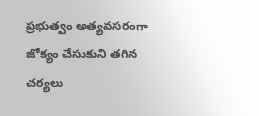ప్రభుత్వం అత్యవసరంగా జోక్యం చేసుకుని తగిన చర్యలు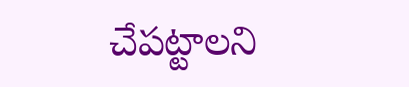చేపట్టాలని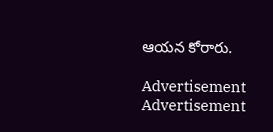ఆయన కోరారు.

Advertisement
Advertisement